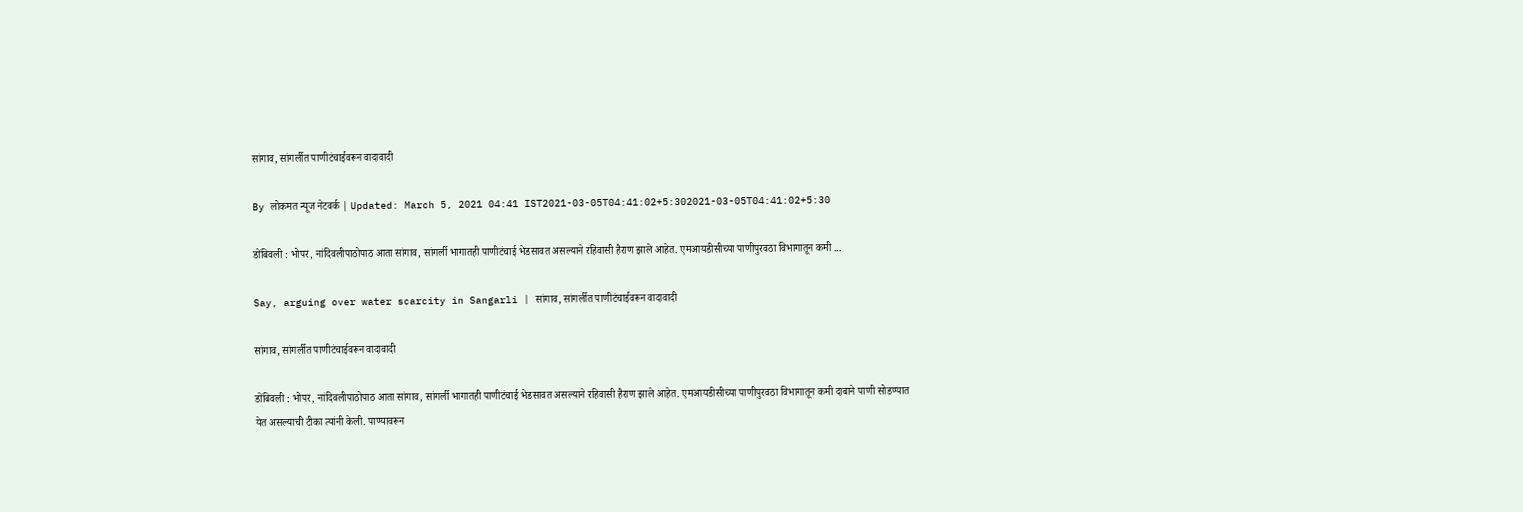सांगाव, सांगर्लीत पाणीटंचाईवरून वादावादी

By लोकमत न्यूज नेटवर्क | Updated: March 5, 2021 04:41 IST2021-03-05T04:41:02+5:302021-03-05T04:41:02+5:30

डोंबिवली : भोपर, नांदिवलीपाठोपाठ आता सांगाव, सांगर्ली भागातही पाणीटंचाई भेडसावत असल्याने रहिवासी हैराण झाले आहेत. एमआयडीसीच्या पाणीपुरवठा विभागातून कमी ...

Say, arguing over water scarcity in Sangarli | सांगाव, सांगर्लीत पाणीटंचाईवरून वादावादी

सांगाव, सांगर्लीत पाणीटंचाईवरून वादावादी

डोंबिवली : भोपर, नांदिवलीपाठोपाठ आता सांगाव, सांगर्ली भागातही पाणीटंचाई भेडसावत असल्याने रहिवासी हैराण झाले आहेत. एमआयडीसीच्या पाणीपुरवठा विभागातून कमी दाबाने पाणी सोडण्यात येत असल्याची टीका त्यांनी केली. पाण्यावरून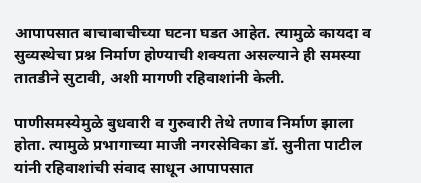आपापसात बाचाबाचीच्या घटना घडत आहेत. त्यामुळे कायदा व सुव्यस्थेचा प्रश्न निर्माण होण्याची शक्यता असल्याने ही समस्या तातडीने सुटावी, अशी मागणी रहिवाशांनी केली.

पाणीसमस्येमुळे बुधवारी व गुरुवारी तेथे तणाव निर्माण झाला होता. त्यामुळे प्रभागाच्या माजी नगरसेविका डॉ. सुनीता पाटील यांनी रहिवाशांची संवाद साधून आपापसात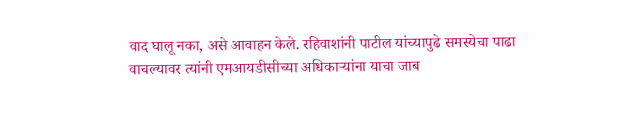वाद घालू नका, असे आवाहन केले. रहिवाशांनी पाटील यांच्यापुढे समस्येचा पाढा वाचल्यावर त्यांनी एमआयडीसीच्या अधिकाऱ्यांना याचा जाब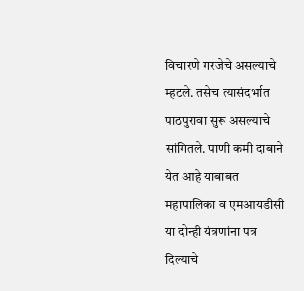विचारणे गरजेचे असल्याचे म्हटले. तसेच त्यासंदर्भात पाठपुरावा सुरू असल्याचे सांगितले. पाणी कमी दाबाने येत आहे याबाबत महापालिका व एमआयडीसी या दोन्ही यंत्रणांना पत्र दिल्याचे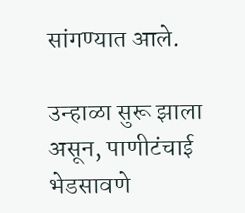सांगण्यात आले.

उन्हाळा सुरू झाला असून, पाणीटंचाई भेडसावणे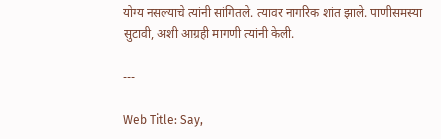योग्य नसल्याचे त्यांनी सांगितले. त्यावर नागरिक शांत झाले. पाणीसमस्या सुटावी, अशी आग्रही मागणी त्यांनी केली.

---

Web Title: Say,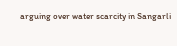arguing over water scarcity in Sangarli